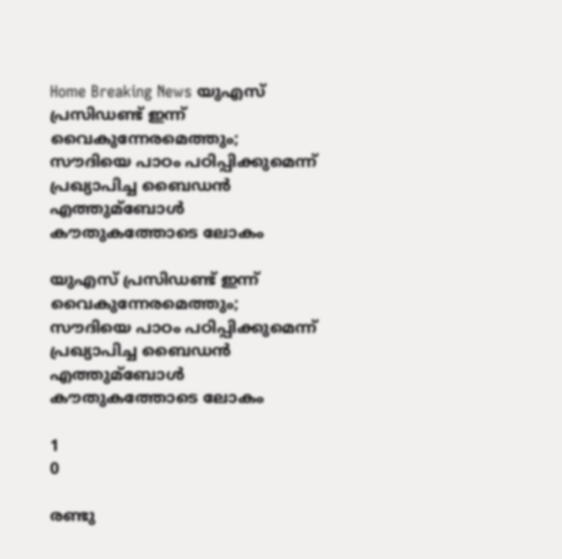Home Breaking News യുഎസ് പ്രസിഡണ്ട് ഇന്ന് വൈകുന്നേരമെത്തും; സൗദിയെ പാഠം പഠിപ്പിക്കുമെന്ന് പ്രഖ്യാപിച്ച ബൈഡന്‍ എത്തുമ്‌ബോള്‍ കൗതുകത്തോടെ ലോകം

യുഎസ് പ്രസിഡണ്ട് ഇന്ന് വൈകുന്നേരമെത്തും; സൗദിയെ പാഠം പഠിപ്പിക്കുമെന്ന് പ്രഖ്യാപിച്ച ബൈഡന്‍ എത്തുമ്‌ബോള്‍ കൗതുകത്തോടെ ലോകം

1
0

രണ്ടു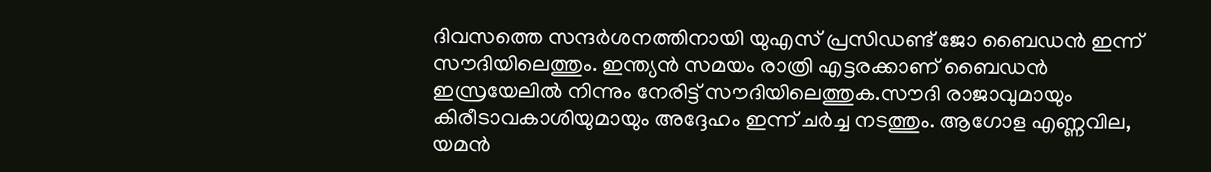ദിവസത്തെ സന്ദര്‍ശനത്തിനായി യുഎസ് പ്രസിഡണ്ട് ജോ ബൈഡന്‍ ഇന്ന് സൗദിയിലെത്തും. ഇന്ത്യന്‍ സമയം രാത്രി എട്ടരക്കാണ് ബൈഡന്‍ ഇസ്രയേലില്‍ നിന്നും നേരിട്ട് സൗദിയിലെത്തുക.സൗദി രാജാവുമായും കിരീടാവകാശിയുമായും അദ്ദേഹം ഇന്ന് ചര്‍ച്ച നടത്തും. ആഗോള എണ്ണവില, യമന്‍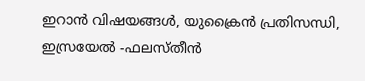ഇറാന്‍ വിഷയങ്ങള്‍, യുക്രൈന്‍ പ്രതിസന്ധി, ഇസ്രയേല്‍ -ഫലസ്തീന്‍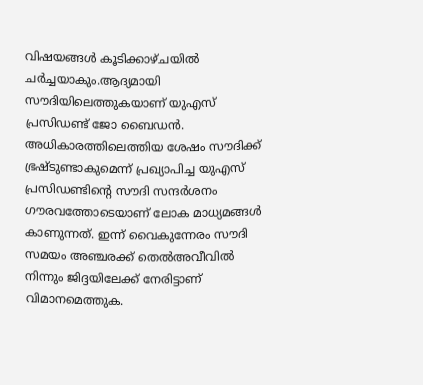വിഷയങ്ങള്‍ കൂടിക്കാഴ്ചയില്‍ ചര്‍ച്ചയാകും.ആദ്യമായി സൗദിയിലെത്തുകയാണ് യുഎസ് പ്രസിഡണ്ട് ജോ ബൈഡന്‍. അധികാരത്തിലെത്തിയ ശേഷം സൗദിക്ക് ഭ്രഷ്ടുണ്ടാകുമെന്ന് പ്രഖ്യാപിച്ച യുഎസ് പ്രസിഡണ്ടിന്റെ സൗദി സന്ദര്‍ശനം ഗൗരവത്തോടെയാണ് ലോക മാധ്യമങ്ങള്‍ കാണുന്നത്. ഇന്ന് വൈകുന്നേരം സൗദി സമയം അഞ്ചരക്ക് തെല്‍അവീവില്‍ നിന്നും ജിദ്ദയിലേക്ക് നേരിട്ടാണ് വിമാനമെത്തുക.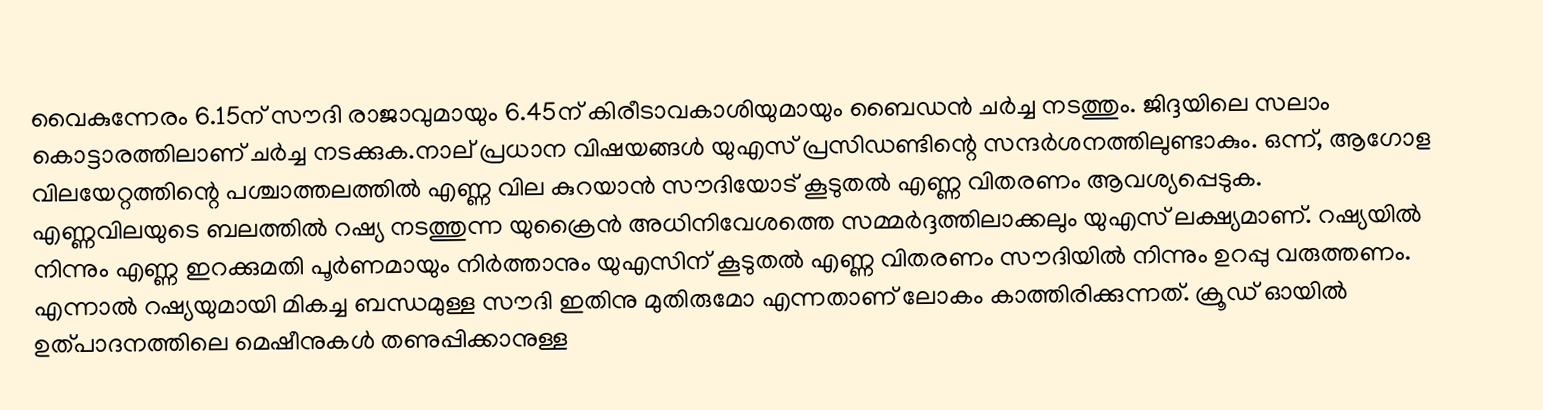വൈകുന്നേരം 6.15ന് സൗദി രാജാവുമായും 6.45ന് കിരീടാവകാശിയുമായും ബൈഡന്‍ ചര്‍ച്ച നടത്തും. ജിദ്ദയിലെ സലാം കൊട്ടാരത്തിലാണ് ചര്‍ച്ച നടക്കുക.നാല് പ്രധാന വിഷയങ്ങള്‍ യുഎസ് പ്രസിഡണ്ടിന്റെ സന്ദര്‍ശനത്തിലുണ്ടാകും. ഒന്ന്, ആഗോള വിലയേറ്റത്തിന്റെ പശ്ചാത്തലത്തില്‍ എണ്ണ വില കുറയാന്‍ സൗദിയോട് കൂടുതല്‍ എണ്ണ വിതരണം ആവശ്യപ്പെടുക. എണ്ണവിലയുടെ ബലത്തില്‍ റഷ്യ നടത്തുന്ന യുക്രൈന്‍ അധിനിവേശത്തെ സമ്മര്‍ദ്ദത്തിലാക്കലും യുഎസ് ലക്ഷ്യമാണ്. റഷ്യയില്‍ നിന്നും എണ്ണ ഇറക്കുമതി പൂര്‍ണമായും നിര്‍ത്താനും യുഎസിന് കൂടുതല്‍ എണ്ണ വിതരണം സൗദിയില്‍ നിന്നും ഉറപ്പു വരുത്തണം. എന്നാല്‍ റഷ്യയുമായി മികച്ച ബന്ധമുള്ള സൗദി ഇതിനു മുതിരുമോ എന്നതാണ് ലോകം കാത്തിരിക്കുന്നത്. ക്രൂഡ് ഓയില്‍ ഉത്പാദനത്തിലെ മെഷീനുകള്‍ തണുപ്പിക്കാനുള്ള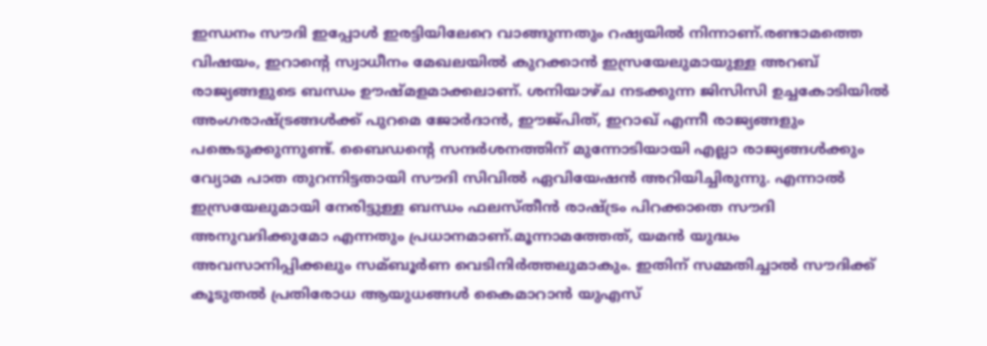ഇന്ധനം സൗദി ഇപ്പോള്‍ ഇരട്ടിയിലേറെ വാങ്ങുന്നതും റഷ്യയില്‍ നിന്നാണ്.രണ്ടാമത്തെ വിഷയം, ഇറാന്റെ സ്വാധീനം മേഖലയില്‍ കുറക്കാന്‍ ഇസ്രയേലുമായുള്ള അറബ് രാജ്യങ്ങളുടെ ബന്ധം ഊഷ്മളമാക്കലാണ്. ശനിയാഴ്ച നടക്കുന്ന ജിസിസി ഉച്ചകോടിയില്‍ അംഗരാഷ്ട്രങ്ങള്‍ക്ക് പുറമെ ജോര്‍ദാന്‍, ഈജ്പിത്, ഇറാഖ് എന്നീ രാജ്യങ്ങളും പങ്കെടുക്കുന്നുണ്ട്. ബൈഡന്റെ സന്ദര്‍ശനത്തിന് മുന്നോടിയായി എല്ലാ രാജ്യങ്ങള്‍ക്കും വ്യോമ പാത തുറന്നിട്ടതായി സൗദി സിവില്‍ ഏവിയേഷന്‍ അറിയിച്ചിരുന്നു. എന്നാല്‍ ഇസ്രയേലുമായി നേരിട്ടുള്ള ബന്ധം ഫലസ്തീന്‍ രാഷ്ട്രം പിറക്കാതെ സൗദി അനുവദിക്കുമോ എന്നതും പ്രധാനമാണ്.മൂന്നാമത്തേത്, യമന്‍ യുദ്ധം അവസാനിപ്പിക്കലും സമ്ബൂര്‍ണ വെടിനിര്‍ത്തലുമാകും. ഇതിന് സമ്മതിച്ചാല്‍ സൗദിക്ക് കൂടുതല്‍ പ്രതിരോധ ആയുധങ്ങള്‍ കൈമാറാന്‍ യുഎസ്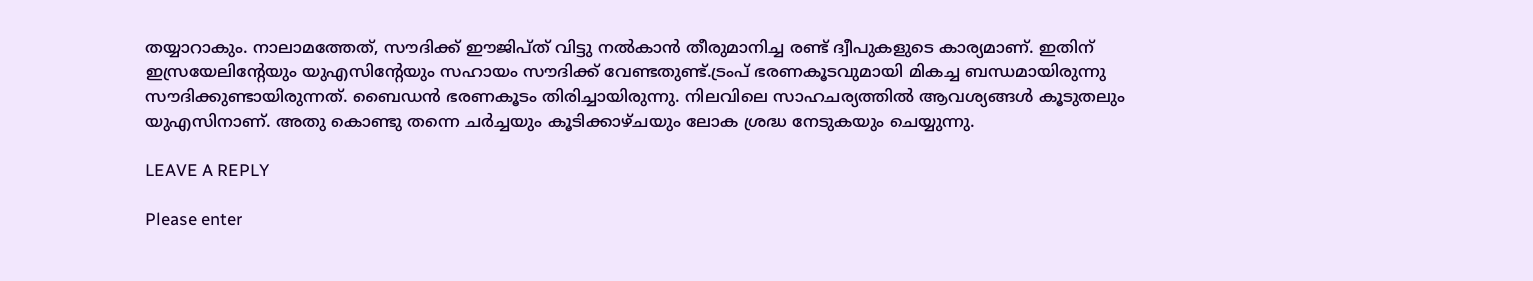തയ്യാറാകും. നാലാമത്തേത്, സൗദിക്ക് ഈജിപ്ത് വിട്ടു നല്‍കാന്‍ തീരുമാനിച്ച രണ്ട് ദ്വീപുകളുടെ കാര്യമാണ്. ഇതിന് ഇസ്രയേലിന്റേയും യുഎസിന്റേയും സഹായം സൗദിക്ക് വേണ്ടതുണ്ട്.ട്രംപ് ഭരണകൂടവുമായി മികച്ച ബന്ധമായിരുന്നു സൗദിക്കുണ്ടായിരുന്നത്. ബൈഡന്‍ ഭരണകൂടം തിരിച്ചായിരുന്നു. നിലവിലെ സാഹചര്യത്തില്‍ ആവശ്യങ്ങള്‍ കൂടുതലും യുഎസിനാണ്. അതു കൊണ്ടു തന്നെ ചര്‍ച്ചയും കൂടിക്കാഴ്ചയും ലോക ശ്രദ്ധ നേടുകയും ചെയ്യുന്നു.

LEAVE A REPLY

Please enter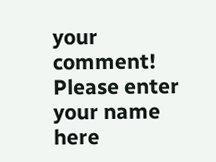your comment!
Please enter your name here